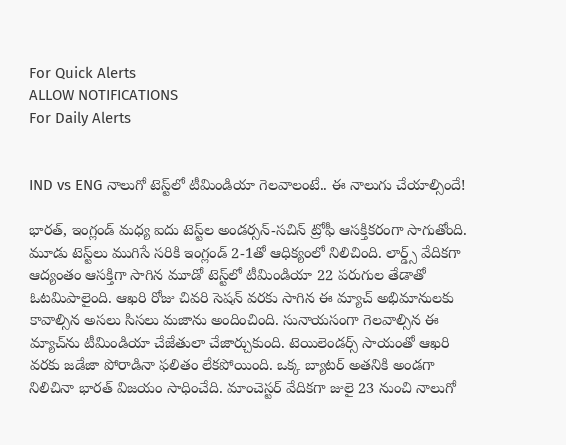For Quick Alerts
ALLOW NOTIFICATIONS
For Daily Alerts


IND vs ENG నాలుగో టెస్ట్‌లో టీమిండియా గెలవాలంటే.. ఈ నాలుగు చేయాల్సిందే!

భారత్, ఇంగ్లండ్ మధ్య ఐదు టెస్ట్‌ల అండర్సన్-సచిన్ ట్రోఫీ ఆసక్తికరంగా సాగుతోంది. మూడు టెస్ట్‌లు ముగిసే సరికి ఇంగ్లండ్ 2-1తో ఆధిక్యంలో నిలిచింది. లార్డ్స్ వేదికగా ఆద్యంతం ఆసక్తిగా సాగిన మూడో టెస్ట్‌లో టీమిండియా 22 పరుగుల తేడాతో ఓటమిపాలైంది. ఆఖరి రోజు చివరి సెషన్ వరకు సాగిన ఈ మ్యాచ్‌ అభిమానులకు కావాల్సిన అసలు సిసలు మజాను అందించింది. సునాయసంగా గెలవాల్సిన ఈ మ్యాచ్‌ను టీమిండియా చేజేతులా చేజార్చుకుంది. టెయిలెండర్స్ సాయంతో ఆఖరి వరకు జడేజా పోరాడినా ఫలితం లేకపోయింది. ఒక్క బ్యాటర్‌ అతనికి అండగా నిలిచినా భారత్ విజయం సాధించేది. మాంచెస్టర్ వేదికగా జులై 23 నుంచి నాలుగో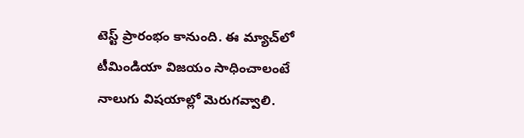టెస్ట్ ప్రారంభం కానుంది. ఈ మ్యాచ్‌లో టీమిండియా విజయం సాధించాలంటే నాలుగు విషయాల్లో మెరుగవ్వాలి.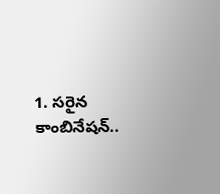1. సరైన కాంబినేషన్..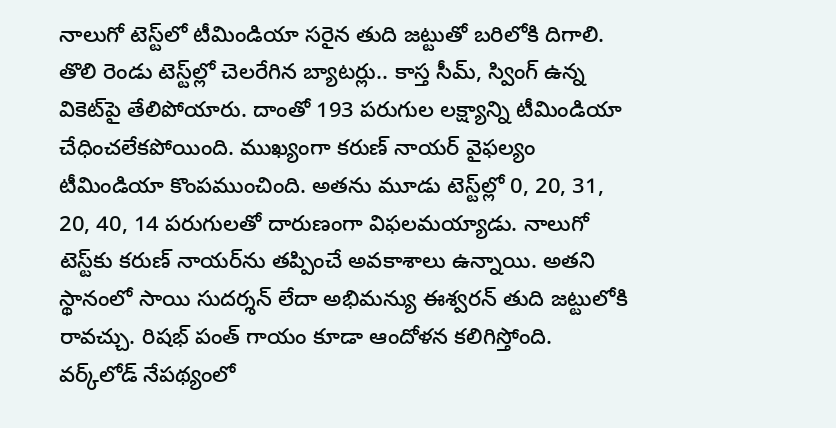నాలుగో టెస్ట్‌లో టీమిండియా సరైన తుది జట్టుతో బరిలోకి దిగాలి. తొలి రెండు టెస్ట్‌ల్లో చెలరేగిన బ్యాటర్లు.. కాస్త సీమ్, స్వింగ్ ఉన్న వికెట్‌పై తేలిపోయారు. దాంతో 193 పరుగుల లక్ష్యాన్ని టీమిండియా చేధించలేకపోయింది. ముఖ్యంగా కరుణ్ నాయర్ వైఫల్యం టీమిండియా కొంపముంచింది. అతను మూడు టెస్ట్‌ల్లో 0, 20, 31, 20, 40, 14 పరుగులతో దారుణంగా విఫలమయ్యాడు. నాలుగో టెస్ట్‌కు కరుణ్ నాయర్‌ను తప్పించే అవకాశాలు ఉన్నాయి. అతని స్థానంలో సాయి సుదర్శన్ లేదా అభిమన్యు ఈశ్వరన్ తుది జట్టులోకి రావచ్చు. రిషభ్ పంత్ గాయం కూడా ఆందోళన కలిగిస్తోంది. వర్క్‌లోడ్ నేపథ్యంలో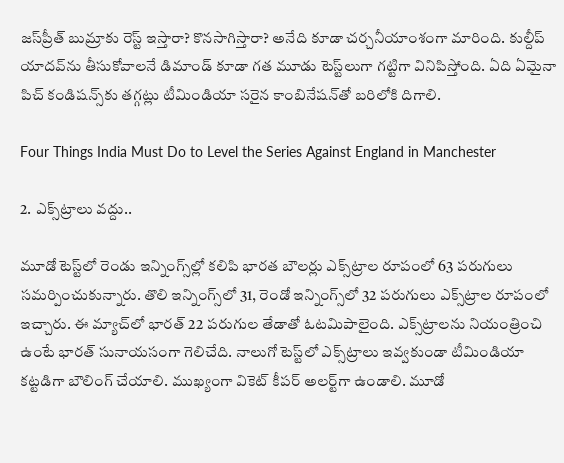జస్‌ప్రీత్ బుమ్రాకు రెస్ట్ ఇస్తారా? కొనసాగిస్తారా? అనేది కూడా చర్చనీయాంశంగా మారింది. కుల్దీప్ యాదవ్‌ను తీసుకోవాలనే డిమాండ్ కూడా గత మూడు టెస్ట్‌లుగా గట్టిగా వినిపిస్తోంది. ఏది ఏమైనా పిచ్ కండిషన్స్‌కు తగ్గట్లు టీమిండియా సరైన కాంబినేషన్‌తో బరిలోకి దిగాలి.

Four Things India Must Do to Level the Series Against England in Manchester

2. ఎక్స్‌ట్రాలు వద్దు..

మూడో టెస్ట్‌లో రెండు ఇన్నింగ్స్‌ల్లో కలిపి భారత బౌలర్లు ఎక్స్‌ట్రాల రూపంలో 63 పరుగులు సమర్పించుకున్నారు. తొలి ఇన్నింగ్స్‌లో 31, రెండో ఇన్నింగ్స్‌లో 32 పరుగులు ఎక్స్‌ట్రాల రూపంలో ఇచ్చారు. ఈ మ్యాచ్‌లో భారత్ 22 పరుగుల తేడాతో ఓటమిపాలైంది. ఎక్స్‌ట్రాలను నియంత్రించి ఉంటే భారత్ సునాయసంగా గెలిచేది. నాలుగో టెస్ట్‌లో ఎక్స్‌ట్రాలు ఇవ్వకుండా టీమిండియా కట్టడిగా బౌలింగ్ చేయాలి. ముఖ్యంగా వికెట్ కీపర్ అలర్ట్‌గా ఉండాలి. మూడో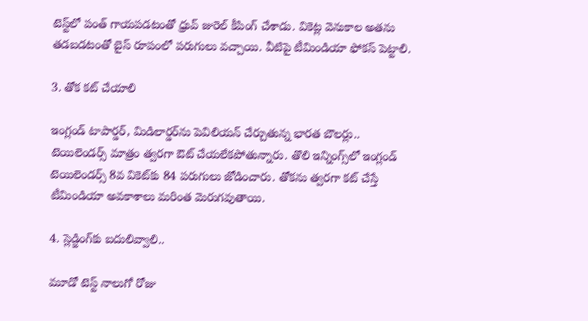టెస్ట్‌లో పంత్ గాయపడటంతో ధ్రువ్ జురెల్ కీపింగ్ చేశాడు. వికెట్ల వెనుకాల అతను తడబడటంతో బైస్ రూపంలో పరుగులు వచ్చాయి. వీటిపై టీమిండియా ఫోకస్ పెట్టాలి.

3. తోక కట్ చేయాలి

ఇంగ్లండ్ టాపార్డర్, మిడిలార్డర్‌ను పెవిలియన్ చేర్చుతున్న భారత బౌలర్లు.. టెయిలెండర్స్ మాత్రం త్వరగా ఔట్ చేయలేకపోతున్నారు. తొలి ఇన్నింగ్స్‌లో ఇంగ్లండ్ టెయిలెండర్స్ 8వ వికెట్‌కు 84 పరుగులు జోడించారు. తోకను త్వరగా కట్ చేస్తే టీమిండియా అవకాశాలు మరింత మెరుగవుతాయి.

4. స్లెడ్జింగ్‌కు బదులివ్వాలి..

మూడో టెస్ట్‌ నాలుగో రోజు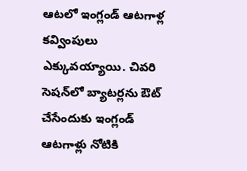ఆటలో ఇంగ్లండ్ ఆటగాళ్ల కవ్వింపులు ఎక్కువయ్యాయి. చివరి సెషన్‌లో బ్యాటర్లను ఔట్ చేసేందుకు ఇంగ్లండ్ ఆటగాళ్లు నోటికి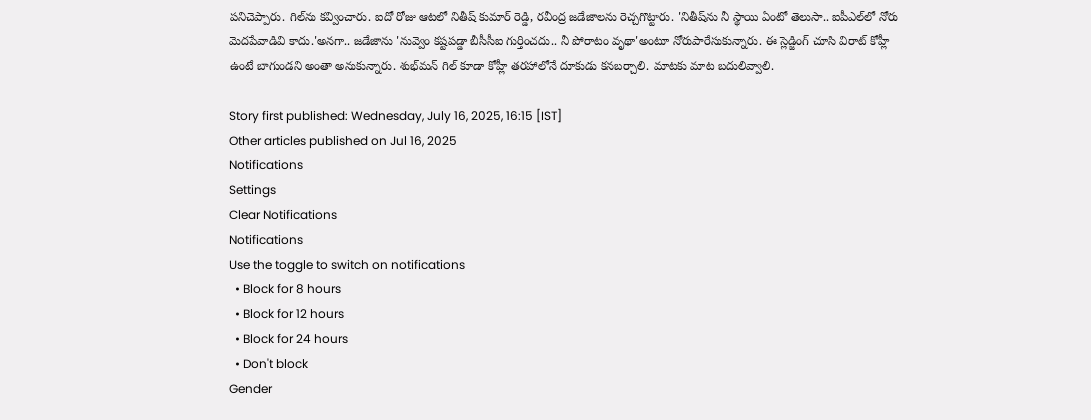పనిచెప్పారు. గిల్‌‌ను కవ్వించారు. ఐదో రోజు ఆటలో నితీష్ కుమార్ రెడ్డి, రవీంద్ర జడేజాలను రెచ్చగొట్టారు. 'నితీష్‌ను నీ స్థాయి ఏంటో తెలుసా.. ఐపీఎల్‌లో నోరు మెదపేవాడివి కాదు.'అనగా.. జడేజాను 'నువ్వెం కష్టపడ్డా బీసీసీఐ గుర్తించదు.. నీ పోరాటం వృథా'అంటూ నోరుపారేసుకున్నారు. ఈ స్లెడ్జింగ్ చూసి విరాట్ కోహ్లీ ఉంటే బాగుండని అంతా అనుకున్నారు. శుభ్‌మన్ గిల్ కూడా కోహ్లీ తరహాలోనే దూకుడు కనబర్చాలి. మాటకు మాట బదులివ్వాలి.

Story first published: Wednesday, July 16, 2025, 16:15 [IST]
Other articles published on Jul 16, 2025
Notifications
Settings
Clear Notifications
Notifications
Use the toggle to switch on notifications
  • Block for 8 hours
  • Block for 12 hours
  • Block for 24 hours
  • Don't block
Gender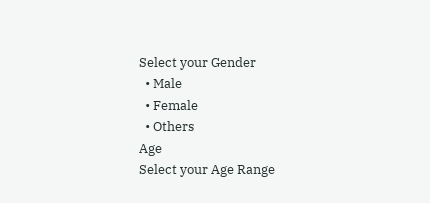Select your Gender
  • Male
  • Female
  • Others
Age
Select your Age Range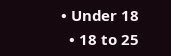• Under 18
  • 18 to 25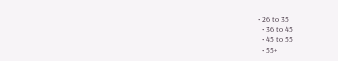• 26 to 35
  • 36 to 45
  • 45 to 55
  • 55+